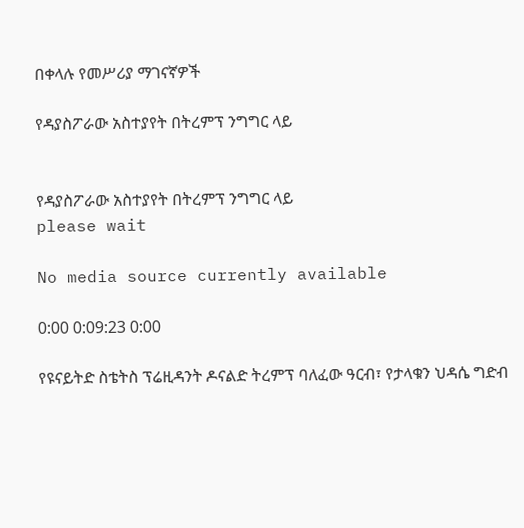በቀላሉ የመሥሪያ ማገናኛዎች

የዳያስፖራው አስተያየት በትረምፕ ንግግር ላይ


የዳያስፖራው አስተያየት በትረምፕ ንግግር ላይ
please wait

No media source currently available

0:00 0:09:23 0:00

የዩናይትድ ስቴትስ ፕሬዚዳንት ዶናልድ ትረምፕ ባለፈው ዓርብ፣ የታላቁን ህዳሴ ግድብ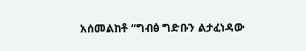አሰመልከቶ “ግብፅ ግድቡን ልታፈነዳው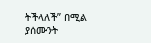ትችላለች” በሚል ያሰሙንት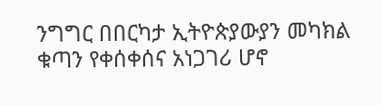ንግግር በበርካታ ኢትዮጵያውያን መካክል ቁጣን የቀሰቀሰና አነጋገሪ ሆኖ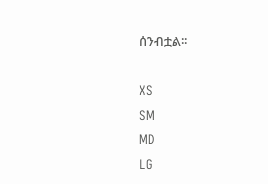ሰንብቷል፡፡

XS
SM
MD
LG